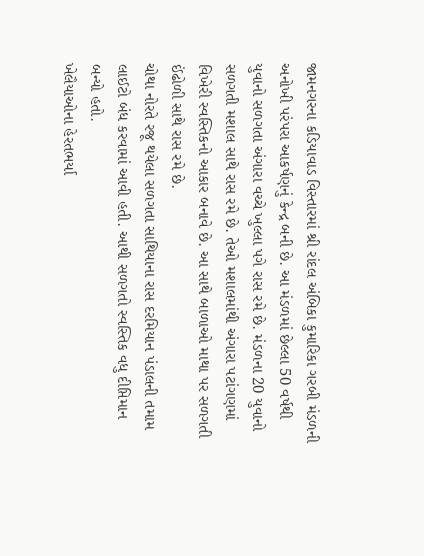જામનગરના કડિયાવાડ વિસ્તારમાં શ્રી રાંદલ અંબિકા કુમારિકા ગરબી મંડળની અનોખી પરંપરા આકર્ષણનું કેન્દ્ર બની છે. આ મંડળમાં છેલ્લા 50 વર્ષથી યુવાનો સળગતા અંગારા વચ્ચે ખુલ્લા પગે રાસ રમે છે. મંડળના 20 યુવાનો સળગતી મશાલ સાથે રાસ રમે છે. તેઓ મશાલમાંથી અંગારા પટાંગણમાં વિખેરી સ્વસ્તિકનો આકાર બનાવે છે. આ સાથે બાળાઓ માથા પર સળગતી ઈંઢોળી સાથે રાસ રમે છે.
ચોથા નોરતે રજૂ થયેલા સળગતા સાથિયાના રાસ દરમિયાન પંડાલની તમામ લાઈટો બંધ કરવામાં આવી હતી. આથી સળગતો સ્વસ્તિક વધુ દીપ્તિમાન બન્યો હતો.
ખેલૈયાઓના હેરતભર્યા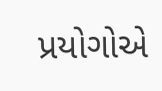પ્રયોગોએ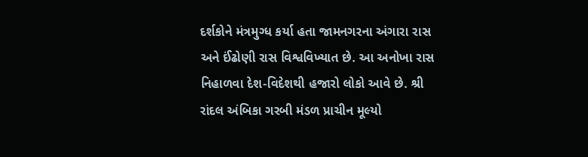દર્શકોને મંત્રમુગ્ધ કર્યા હતા જામનગરના અંગારા રાસ અને ઈંઢોણી રાસ વિશ્વવિખ્યાત છે. આ અનોખા રાસ નિહાળવા દેશ-વિદેશથી હજારો લોકો આવે છે. શ્રી રાંદલ અંબિકા ગરબી મંડળ પ્રાચીન મૂલ્યો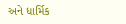અને ધાર્મિક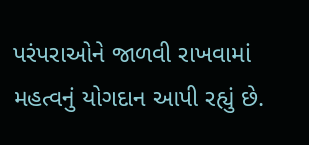પરંપરાઓને જાળવી રાખવામાં મહત્વનું યોગદાન આપી રહ્યું છે.